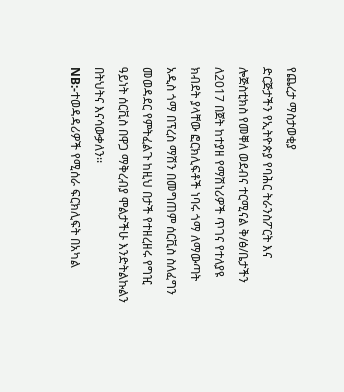የጨረታ ማስታወቂያ
ድርጅታችን የኢትዮጵያ የባሕር ትራንስፖርት እና ሎጅስቲክስ የመቐለ ወደብና ተርሚናል ቅ/ፅ/ቤታችን ለ2017 በጀት ከተያዘ የማሽነሪዎች ጥገና የተለያዩ ክብደት ያላቸው ፎርክሊፍቶች ነባሩ ጎማ ለማውጣት አዲስ ጎማ በፕረስ ማሽን በመግጠም ሰርቪስ ስለፈግን መወዳደር የምትፈልጉ ከዚህ በታች የተዘረዘሩ የግዢ ዓይነት ሰርቪስ በዋጋ ማቅረብያ ሞልታችሁ እንድትልኩልን በትህትና እናሳውቃለን፡፡
NB:-ተወዳዳሪዎች የሚሰራ ፍርክሊፍት በአካል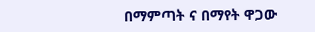በማምጣት ና በማየት ዋጋው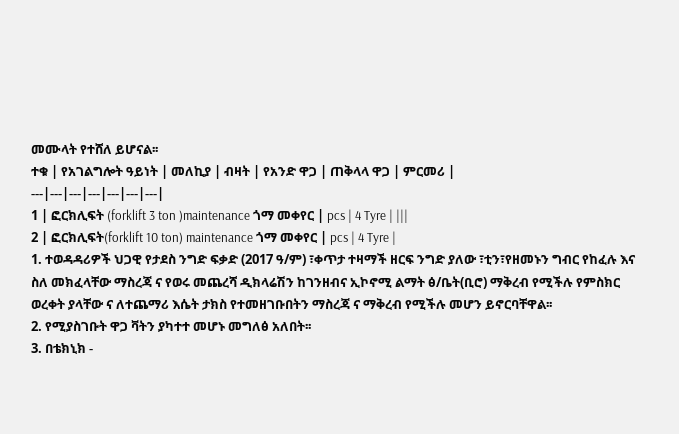መሙላት የተሸለ ይሆናል፡፡
ተቁ | የአገልግሎት ዓይነት | መለኪያ | ብዛት | የአንድ ዋጋ | ጠቅላላ ዋጋ | ምርመሪ |
---|---|---|---|---|---|---|
1 | ፎርክሊፍት (forklift 3 ton )maintenance ጎማ መቀየር | pcs | 4 Tyre | |||
2 | ፎርክሊፍት(forklift 10 ton) maintenance ጎማ መቀየር | pcs | 4 Tyre |
1. ተወዳዳሪዎች ህጋዊ የታደስ ንግድ ፍቃድ (2017 ዓ/ም) ፣ቀጥታ ተዛማች ዘርፍ ንግድ ያለው ፣ቲን፣የዘመኑን ግብር የከፈሉ እና ስለ መክፈላቸው ማስረጃ ና የወሩ መጨረሻ ዲክላሬሽን ከገንዘብና ኢኮኖሚ ልማት ፅ/ቤት(ቢሮ) ማቅረብ የሚችሉ የምስክር ወረቀት ያላቸው ና ለተጨማሪ እሴት ታክስ የተመዘገቡበትን ማስረጃ ና ማቅረብ የሚችሉ መሆን ይኖርባቸዋል፡፡
2. የሚያስገቡት ዋጋ ቫትን ያካተተ መሆኑ መግለፅ አለበት፡፡
3. በቴክኒክ -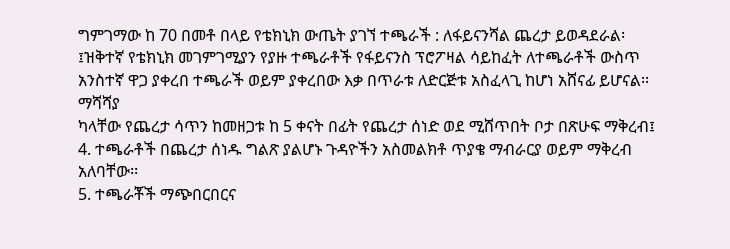ግምገማው ከ 70 በመቶ በላይ የቴክኒክ ውጤት ያገኘ ተጫራች : ለፋይናንሻል ጨረታ ይወዳደራል፡፤ዝቅተኛ የቴክኒክ መገምገሚያን የያዙ ተጫራቶች የፋይናንስ ፕሮፖዛል ሳይከፈት ለተጫራቶች ውስጥ አንስተኛ ዋጋ ያቀረበ ተጫራች ወይም ያቀረበው እቃ በጥራቱ ለድርጅቱ አስፈላጊ ከሆነ አሸናፊ ይሆናል፡፡ማሻሻያ
ካላቸው የጨረታ ሳጥን ከመዘጋቱ ከ 5 ቀናት በፊት የጨረታ ሰነድ ወደ ሚሸጥበት ቦታ በጽሁፍ ማቅረብ፤
4. ተጫራቶች በጨረታ ሰነዱ ግልጽ ያልሆኑ ጉዳዮችን አስመልክቶ ጥያቄ ማብራርያ ወይም ማቅረብ አለባቸው፡፡
5. ተጫራቾች ማጭበርበርና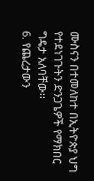ሙስናን በተመለከተ በኢትዮጵያ ህግ የተደነገጉትን ድንጋጌዎች የማክበር ግዴታ አለባቸው፡፡
6. የጨረታውን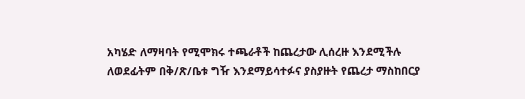አካሄድ ለማዛባት የሚሞክሩ ተጫራቶች ከጨረታው ሊሰረዙ እንደሚችሉ ለወደፊትም በቅ/ጽ/ቤቱ ግዥ እንደማይሳተፉና ያስያዙት የጨረታ ማስከበርያ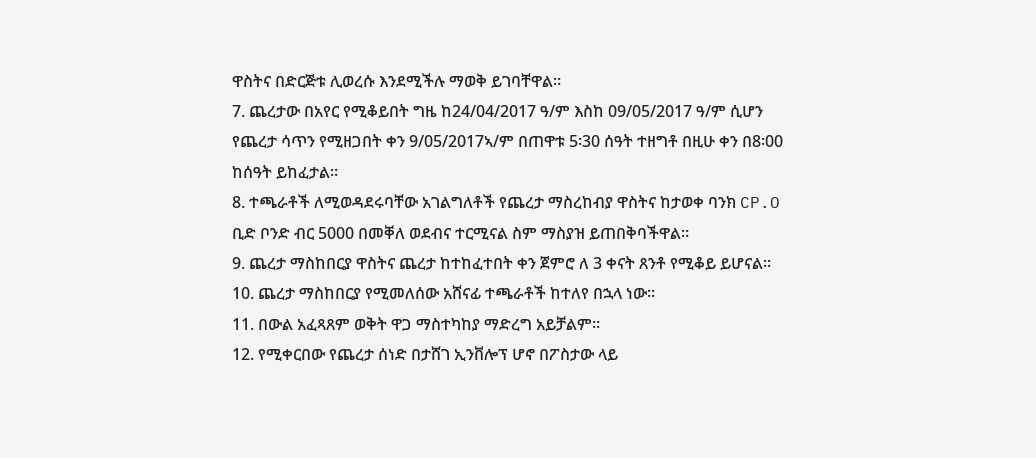ዋስትና በድርጅቱ ሊወረሱ እንደሚችሉ ማወቅ ይገባቸዋል፡፡
7. ጨረታው በአየር የሚቆይበት ግዜ ከ24/04/2017 ዓ/ም እስከ 09/05/2017 ዓ/ም ሲሆን የጨረታ ሳጥን የሚዘጋበት ቀን 9/05/2017ኣ/ም በጠዋቱ 5፡30 ሰዓት ተዘግቶ በዚሁ ቀን በ8፡00 ከሰዓት ይከፈታል፡፡
8. ተጫራቶች ለሚወዳደሩባቸው አገልግለቶች የጨረታ ማስረከብያ ዋስትና ከታወቀ ባንክ CP.O ቢድ ቦንድ ብር 5000 በመቐለ ወደብና ተርሚናል ስም ማስያዝ ይጠበቅባችዋል፡፡
9. ጨረታ ማስከበርያ ዋስትና ጨረታ ከተከፈተበት ቀን ጀምሮ ለ 3 ቀናት ጸንቶ የሚቆይ ይሆናል፡፡
10. ጨረታ ማስከበርያ የሚመለሰው አሸናፊ ተጫራቶች ከተለየ በኋላ ነው፡፡
11. በውል አፈጻጸም ወቅት ዋጋ ማስተካከያ ማድረግ አይቻልም፡፡
12. የሚቀርበው የጨረታ ሰነድ በታሸገ ኢንቨሎፕ ሆኖ በፖስታው ላይ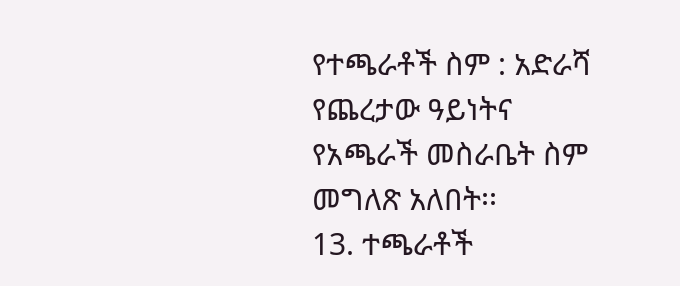የተጫራቶች ስም : አድራሻ የጨረታው ዓይነትና የአጫራች መስራቤት ስም መግለጽ አለበት፡፡
13. ተጫራቶች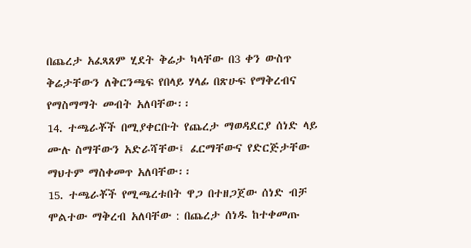በጨረታ አፈጻጸም ሂደት ቅሬታ ካላቸው በ3 ቀን ውስጥ ቅሬታቸውን ለቅርንጫፍ የበላይ ሃላፊ በጽሁፍ የማቅረብና የማስማማት መብት አለባቸው፡፡
14. ተጫራቾች በሚያቀርቡት የጨረታ ማወዳደርያ ሰነድ ላይ ሙሉ ስማቸውን አድራሻቸው፤ ፈርማቸውና የድርጅታቸው ማህተም ማስቀመጥ አለባቸው፡፡
15. ተጫራቾች የሚጫረቱበት ዋጋ በተዘጋጀው ሰነድ ብቻ ሞልተው ማቅረብ አለባቸው : በጨረታ ሰነዱ ከተቀመጡ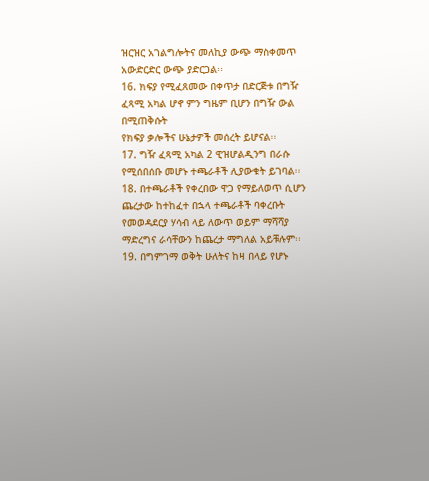ዝርዝር አገልግሎትና መለኪያ ውጭ ማስቀመጥ አውድርድር ውጭ ያድርጋል፡፡
16. ክፍያ የሚፈጸመው በቀጥታ በድርጅቱ በግዥ ፈጻሚ አካል ሆኖ ምን ግዜም ቢሆን በግዥ ውል በሚጠቅሱት
የክፍያ ቃሎችና ሁኔታዎች መሰረት ይሆናል፡፡
17. ግዥ ፈጻሚ አካል 2 ዊዝሆልዲንግ በራሱ የሚሰበሰቡ መሆኑ ተጫራቶች ሊያውቁት ይገባል፡፡
18. በተጫራቶች የቀረበው ዋጋ የማይለወጥ ሲሆን ጨረታው ከተከፈተ በኋላ ተጫራቶች ባቀረቡት የመወዳደርያ ሃሳብ ላይ ለውጥ ወይም ማሻሻያ ማድረግና ራሳቸውን ከጨረታ ማግለል አይቹሉም፡፡
19. በግምገማ ወቅት ሁለትና ከዛ በላይ የሆኑ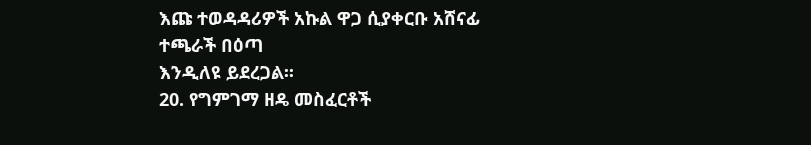እጩ ተወዳዳሪዎች አኩል ዋጋ ሲያቀርቡ አሸናፊ ተጫራች በዕጣ
እንዲለዩ ይደረጋል፡፡
20. የግምገማ ዘዴ መስፈርቶች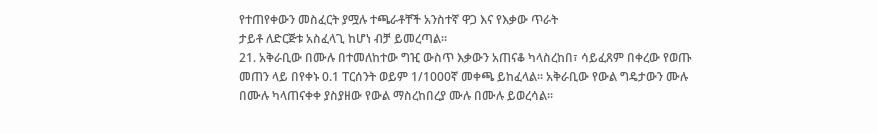የተጠየቀውን መስፈርት ያሟሉ ተጫራቶቸች አንስተኛ ዋጋ እና የእቃው ጥራት
ታይቶ ለድርጅቱ አስፈላጊ ከሆነ ብቻ ይመረጣል፡፡
21. አቅራቢው በሙሉ በተመለከተው ግዢ ውስጥ እቃውን አጠናቆ ካላስረከበ፣ ሳይፈጸም በቀረው የወጡ መጠን ላይ በየቀኑ 0.1 ፐርሰንት ወይም 1/1000ኛ መቀጫ ይከፈላል፡፡ አቅራቢው የውል ግዴታውን ሙሉ በሙሉ ካላጠናቀቀ ያስያዘው የውል ማስረከበረያ ሙሉ በሙሉ ይወረሳል።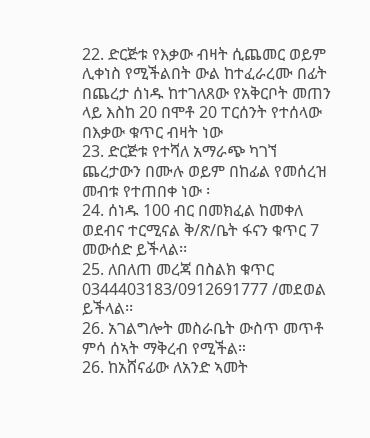22. ድርጅቱ የእቃው ብዛት ሲጨመር ወይም ሊቀነስ የሚችልበት ውል ከተፈራረሙ በፊት በጨረታ ሰነዱ ከተገለጸው የአቅርቦት መጠን ላይ እስከ 20 በሞቶ 20 ፐርሰንት የተሰላው በእቃው ቁጥር ብዛት ነው
23. ድርጅቱ የተሻለ አማራጭ ካገኘ ጨረታውን በሙሉ ወይም በከፊል የመሰረዝ መብቱ የተጠበቀ ነው ፡
24. ሰነዱ 100 ብር በመክፈል ከመቀለ ወደብና ተርሚናል ቅ/ጽ/ቤት ፋናን ቁጥር 7 መውሰድ ይችላል፡፡
25. ለበለጠ መረጃ በስልክ ቁጥር 0344403183/0912691777 /መደወል ይችላል፡፡
26. አገልግሎት መስራቤት ውስጥ መጥቶ ምሳ ሰኣት ማቅረብ የሚችል።
26. ከአሸናፊው ለአንድ ኣመት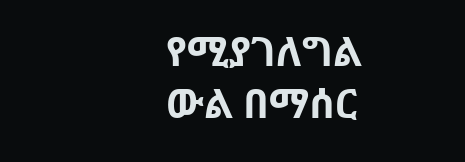የሚያገለግል ውል በማሰር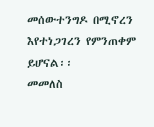መሰውተንግዶ በሚኖረን እየተነጋገረን የምንጠቀም ይሆናል፡፡
መመለስ